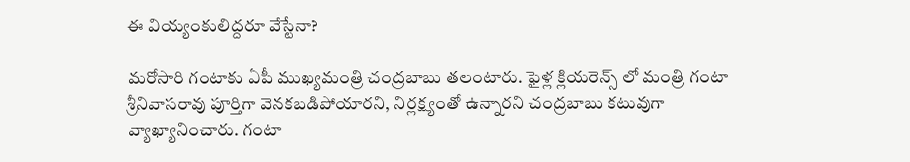ఈ వియ్యంకులిద్దరూ వేస్టేనా?

మరోసారి గంటాకు ఏపీ ముఖ్యమంత్రి చంద్రబాబు తలంటారు. ఫైళ్ల క్లియరెన్స్ లో మంత్రి గంటా శ్రీనివాసరావు పూర్తిగా వెనకబడిపోయారని, నిర్లక్ష్యంతో ఉన్నారని చంద్రబాబు కటువుగా వ్యాఖ్యానించారు. గంటా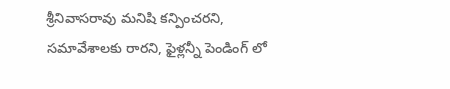శ్రీనివాసరావు మనిషి కన్పించరని, సమావేశాలకు రారని, ఫైళ్లన్నీ పెండింగ్ లో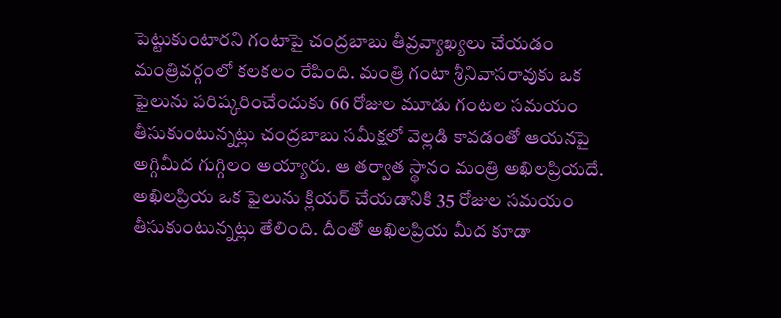పెట్టుకుంటారని గంటాపై చంద్రబాబు తీవ్రవ్యాఖ్యలు చేయడం మంత్రివర్గంలో కలకలం రేపింది. మంత్రి గంటా శ్రీనివాసరావుకు ఒక ఫైలును పరిష్కరించేందుకు 66 రోజుల మూడు గంటల సమయం తీసుకుంటున్నట్లు చంద్రబాబు సమీక్షలో వెల్లడి కావడంతో ఆయనపై అగ్గిమీద గుగ్గిలం అయ్యారు. ఆ తర్వాత స్థానం మంత్రి అఖిలప్రియదే. అఖిలప్రియ ఒక ఫైలును క్లియర్ చేయడానికి 35 రోజుల సమయం తీసుకుంటున్నట్లు తేలింది. దీంతో అఖిలప్రియ మీద కూడా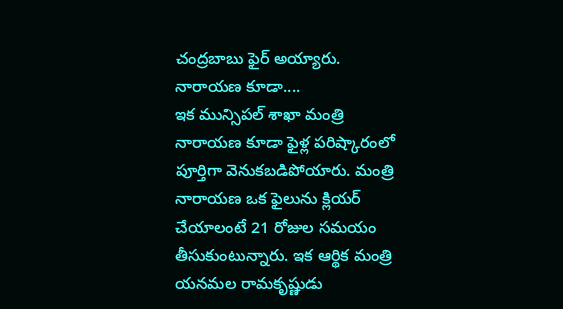చంద్రబాబు ఫైర్ అయ్యారు.
నారాయణ కూడా....
ఇక మున్సిపల్ శాఖా మంత్రి నారాయణ కూడా ఫైళ్ల పరిష్కారంలో పూర్తిగా వెనుకబడిపోయారు. మంత్రి నారాయణ ఒక ఫైలును క్లియర్ చేయాలంటే 21 రోజుల సమయం తీసుకుంటున్నారు. ఇక ఆర్థిక మంత్రి యనమల రామకృష్ణుడు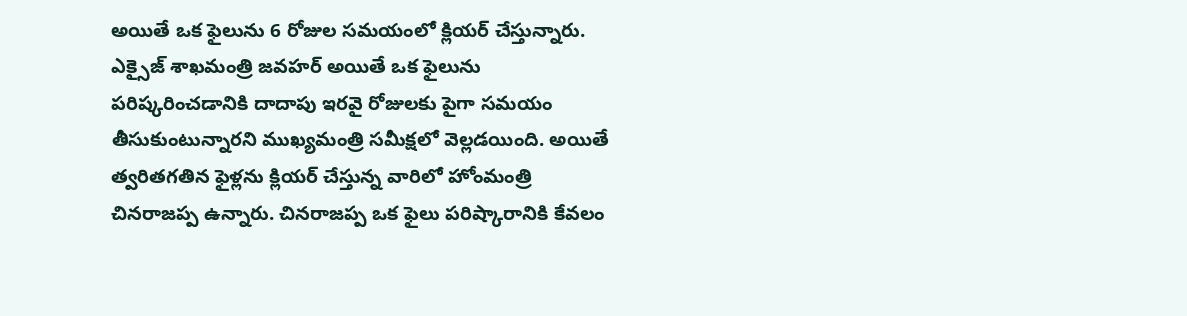అయితే ఒక ఫైలును 6 రోజుల సమయంలో క్లియర్ చేస్తున్నారు. ఎక్సైజ్ శాఖమంత్రి జవహర్ అయితే ఒక ఫైలును పరిష్కరించడానికి దాదాపు ఇరవై రోజులకు పైగా సమయం తీసుకుంటున్నారని ముఖ్యమంత్రి సమీక్షలో వెల్లడయింది. అయితే త్వరితగతిన ఫైళ్లను క్లియర్ చేస్తున్న వారిలో హోంమంత్రి చినరాజప్ప ఉన్నారు. చినరాజప్ప ఒక ఫైలు పరిష్కారానికి కేవలం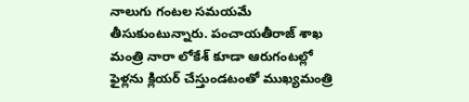నాలుగు గంటల సమయమే తీసుకుంటున్నారు. పంచాయతీరాజ్ శాఖ మంత్రి నారా లోకేశ్ కూడా ఆరుగంటల్లో ఫైళ్లను క్లియర్ చేస్తుండటంతో ముఖ్యమంత్రి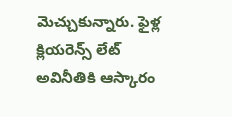మెచ్చుకున్నారు. ఫైళ్ల క్లియరెన్స్ లేట్ అవినీతికి ఆస్కారం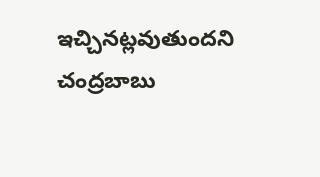ఇచ్చినట్లవుతుందని చంద్రబాబు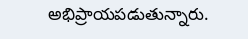అభిప్రాయపడుతున్నారు.